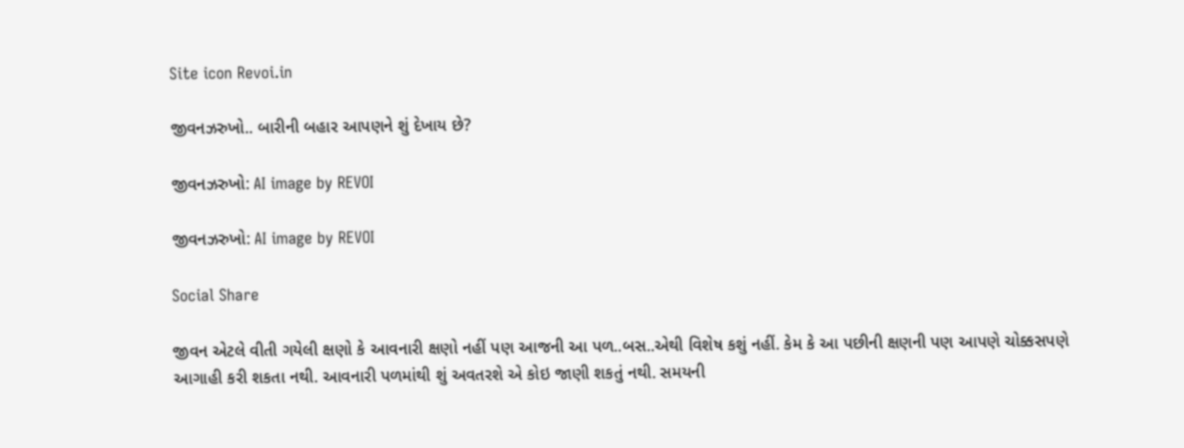Site icon Revoi.in

જીવનઝરુખો.. બારીની બહાર આપણને શું દેખાય છે?

જીવનઝરુખો: AI image by REVOI

જીવનઝરુખો: AI image by REVOI

Social Share

જીવન એટલે વીતી ગયેલી ક્ષણો કે આવનારી ક્ષણો નહીં પણ આજની આ પળ..બસ..એથી વિશેષ કશું નહીં. કેમ કે આ પછીની ક્ષણની પણ આપણે ચોક્કસપણે આગાહી કરી શકતા નથી. આવનારી પળમાંથી શું અવતરશે એ કોઇ જાણી શકતું નથી. સમયની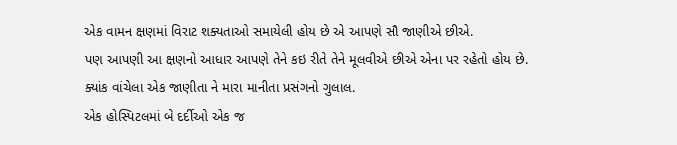એક વામન ક્ષણમાં વિરાટ શક્યતાઓ સમાયેલી હોય છે એ આપણે સૌ જાણીએ છીએ.
પણ આપણી આ ક્ષણનો આધાર આપણે તેને કઇ રીતે તેને મૂલવીએ છીએ એના પર રહેતો હોય છે.
ક્યાંક વાંચેલા એક જાણીતા ને મારા માનીતા પ્રસંગનો ગુલાલ.
એક હોસ્પિટલમાં બે દર્દીઓ એક જ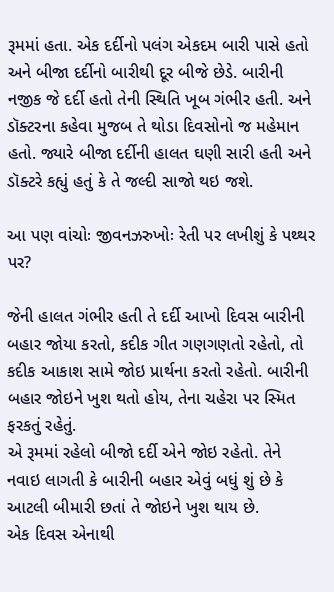રૂમમાં હતા. એક દર્દીનો પલંગ એકદમ બારી પાસે હતો અને બીજા દર્દીનો બારીથી દૂર બીજે છેડે. બારીની નજીક જે દર્દી હતો તેની સ્થિતિ ખૂબ ગંભીર હતી. અને ડૉક્ટરના કહેવા મુજબ તે થોડા દિવસોનો જ મહેમાન હતો. જ્યારે બીજા દર્દીની હાલત ઘણી સારી હતી અને ડૉક્ટરે કહ્યું હતું કે તે જલ્દી સાજો થઇ જશે.

આ પણ વાંચોઃ જીવનઝરુખોઃ રેતી પર લખીશું કે પથ્થર પર?

જેની હાલત ગંભીર હતી તે દર્દી આખો દિવસ બારીની બહાર જોયા કરતો, કદીક ગીત ગણગણતો રહેતો, તો કદીક આકાશ સામે જોઇ પ્રાર્થના કરતો રહેતો. બારીની બહાર જોઇને ખુશ થતો હોય, તેના ચહેરા પર સ્મિત ફરકતું રહેતું.
એ રૂમમાં રહેલો બીજો દર્દી એને જોઇ રહેતો. તેને નવાઇ લાગતી કે બારીની બહાર એવું બધું શું છે કે આટલી બીમારી છતાં તે જોઇને ખુશ થાય છે.
એક દિવસ એનાથી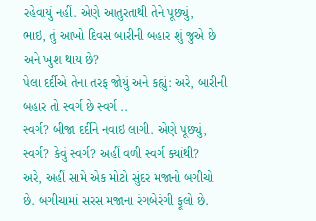રહેવાયું નહીં. એણે આતુરતાથી તેને પૂછ્યું,
ભાઇ, તું આખો દિવસ બારીની બહાર શું જુએ છે અને ખુશ થાય છે?
પેલા દર્દીએ તેના તરફ જોયું અને કહ્યું: અરે, બારીની બહાર તો સ્વર્ગ છે સ્વર્ગ ..
સ્વર્ગ? બીજા દર્દીને નવાઇ લાગી. એણે પૂછ્યું, સ્વર્ગ? કેવું સ્વર્ગ? અહીં વળી સ્વર્ગ ક્યાંથી?
અરે, અહીં સામે એક મોટો સુંદર મજાનો બગીચો છે. બગીચામાં સરસ મજાના રંગબેરંગી ફૂલો છે.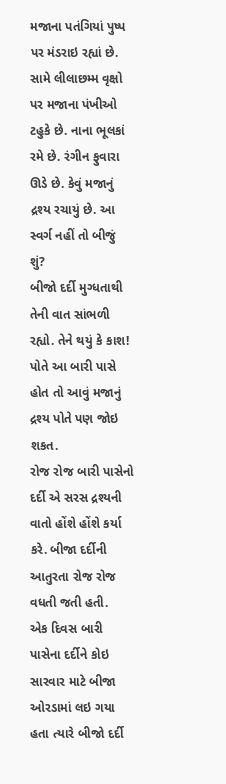મજાના પતંગિયાં પુષ્પ પર મંડરાઇ રહ્યાં છે. સામે લીલાછમ્મ વૃક્ષો પર મજાના પંખીઓ ટહુકે છે. નાના ભૂલકાં રમે છે. રંગીન ફુવારા ઊડે છે. કેવું મજાનું દ્રશ્ય રચાયું છે. આ સ્વર્ગ નહીં તો બીજું શું?
બીજો દર્દી મુગ્ધતાથી તેની વાત સાંભળી રહ્યો. તેને થયું કે કાશ! પોતે આ બારી પાસે હોત તો આવું મજાનું દ્રશ્ય પોતે પણ જોઇ શકત.
રોજ રોજ બારી પાસેનો દર્દી એ સરસ દ્રશ્યની વાતો હોંશે હોંશે કર્યા કરે. બીજા દર્દીની આતુરતા રોજ રોજ વધતી જતી હતી.
એક દિવસ બારી પાસેના દર્દીને કોઇ સારવાર માટે બીજા ઓરડામાં લઇ ગયા હતા ત્યારે બીજો દર્દી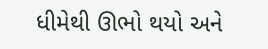ધીમેથી ઊભો થયો અને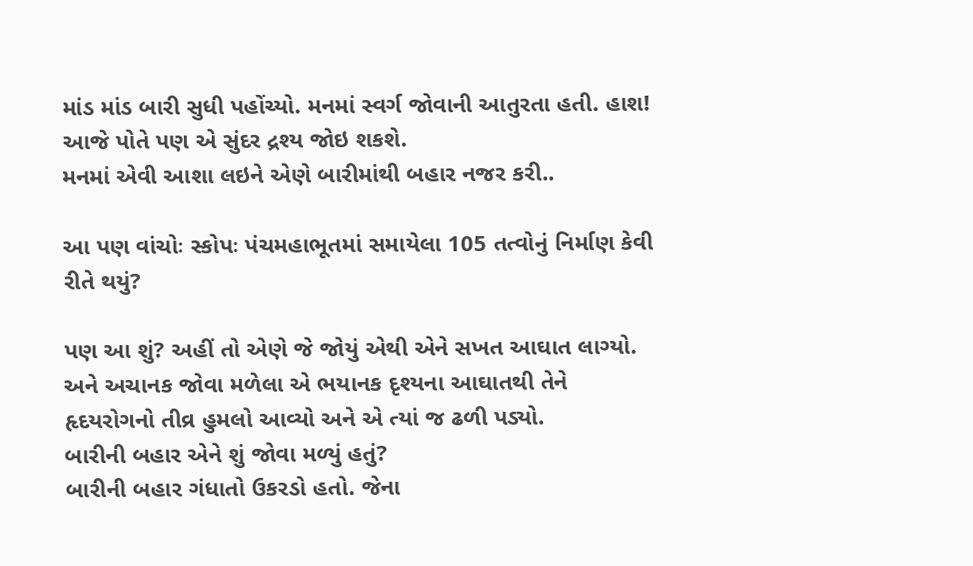માંડ માંડ બારી સુધી પહોંચ્યો. મનમાં સ્વર્ગ જોવાની આતુરતા હતી. હાશ! આજે પોતે પણ એ સુંદર દ્રશ્ય જોઇ શકશે.
મનમાં એવી આશા લઇને એણે બારીમાંથી બહાર નજર કરી..

આ પણ વાંચોઃ સ્કોપઃ પંચમહાભૂતમાં સમાયેલા 105 તત્વોનું નિર્માણ કેવી રીતે થયું?

પણ આ શું? અહીં તો એણે જે જોયું એથી એને સખત આઘાત લાગ્યો. અને અચાનક જોવા મળેલા એ ભયાનક દૃશ્યના આઘાતથી તેને હૃદયરોગનો તીવ્ર હુમલો આવ્યો અને એ ત્યાં જ ઢળી પડ્યો.
બારીની બહાર એને શું જોવા મળ્યું હતું?
બારીની બહાર ગંધાતો ઉકરડો હતો. જેના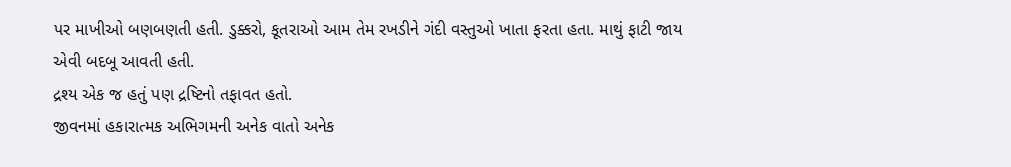પર માખીઓ બણબણતી હતી. ડુક્કરો, કૂતરાઓ આમ તેમ રખડીને ગંદી વસ્તુઓ ખાતા ફરતા હતા. માથું ફાટી જાય એવી બદબૂ આવતી હતી.
દ્રશ્ય એક જ હતું પણ દ્રષ્ટિનો તફાવત હતો.
જીવનમાં હકારાત્મક અભિગમની અનેક વાતો અનેક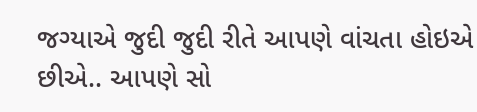જગ્યાએ જુદી જુદી રીતે આપણે વાંચતા હોઇએ છીએ.. આપણે સો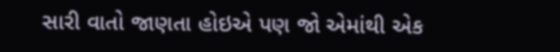સારી વાતો જાણતા હોઇએ પણ જો એમાંથી એક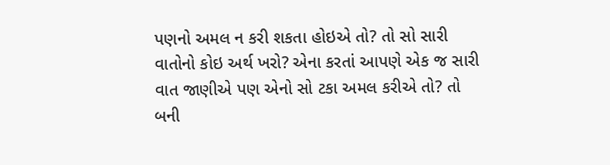પણનો અમલ ન કરી શકતા હોઇએ તો? તો સો સારી વાતોનો કોઇ અર્થ ખરો? એના કરતાં આપણે એક જ સારી વાત જાણીએ પણ એનો સો ટકા અમલ કરીએ તો? તો બની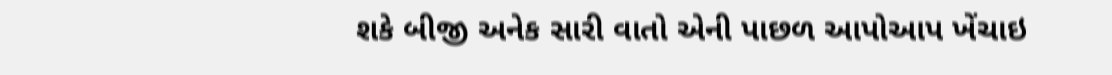શકે બીજી અનેક સારી વાતો એની પાછળ આપોઆપ ખેંચાઇ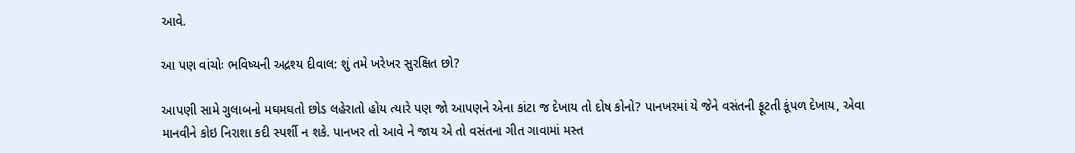આવે.

આ પણ વાંચોઃ ભવિષ્યની અદ્રશ્ય દીવાલ: શું તમે ખરેખર સુરક્ષિત છો?

આપણી સામે ગુલાબનો મઘમઘતો છોડ લહેરાતો હોય ત્યારે પણ જો આપણને એના કાંટા જ દેખાય તો દોષ કોનો? પાનખરમાં યે જેને વસંતની ફૂટતી કૂંપળ દેખાય, એવા માનવીને કોઇ નિરાશા કદી સ્પર્શી ન શકે. પાનખર તો આવે ને જાય એ તો વસંતના ગીત ગાવામાં મસ્ત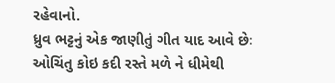રહેવાનો.
ધ્રુવ ભટ્ટનું એક જાણીતું ગીત યાદ આવે છેઃ
ઓચિંતુ કોઇ કદી રસ્તે મળે ને ધીમેથી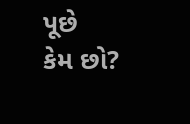પૂછે
કેમ છો?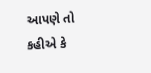આપણે તો કહીએ કે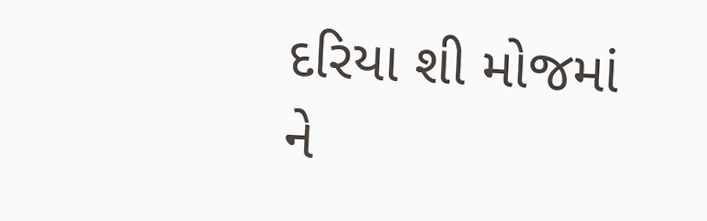દરિયા શી મોજમાં
ને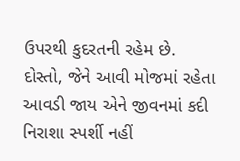ઉપરથી કુદરતની રહેમ છે.
દોસ્તો, જેને આવી મોજમાં રહેતા આવડી જાય એને જીવનમાં કદી નિરાશા સ્પર્શી નહીં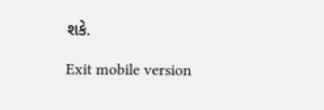શકે.

Exit mobile version